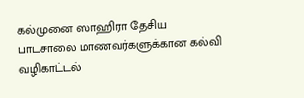கல்முனை ஸாஹிரா தேசிய பாடசாலை மாணவர்களுக்கான கல்வி வழிகாட்டல்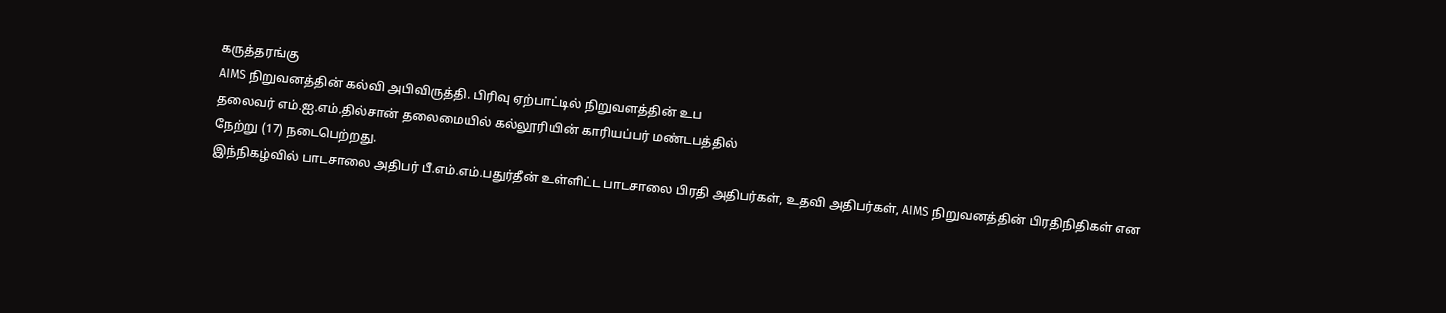கருத்தரங்கு
AIMS நிறுவனத்தின் கல்வி அபிவிருத்தி. பிரிவு ஏற்பாட்டில் நிறுவளத்தின் உப
தலைவர் எம்.ஐ.எம்.தில்சான் தலைமையில் கல்லூரியின் காரியப்பர் மண்டபத்தில்
நேற்று (17) நடைபெற்றது.
இந்நிகழ்வில் பாடசாலை அதிபர் பீ.எம்.எம்.பதுர்தீன் உள்ளிட்ட பாடசாலை பிரதி அதிபர்கள், உதவி அதிபர்கள், AIMS நிறுவனத்தின் பிரதிநிதிகள் என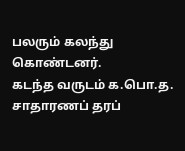பலரும் கலந்து கொண்டனர்.
கடந்த வருடம் க.பொ.த. சாதாரணப் தரப்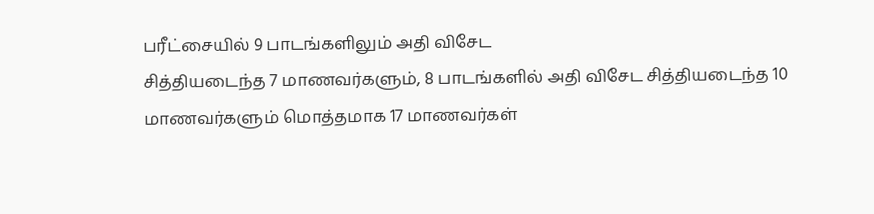பரீட்சையில் 9 பாடங்களிலும் அதி விசேட
சித்தியடைந்த 7 மாணவர்களும், 8 பாடங்களில் அதி விசேட சித்தியடைந்த 10
மாணவர்களும் மொத்தமாக 17 மாணவர்கள்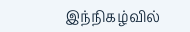இந்நிகழ்வில்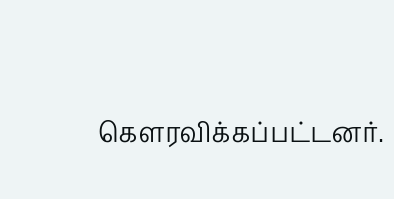கௌரவிக்கப்பட்டனர்.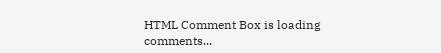HTML Comment Box is loading comments...